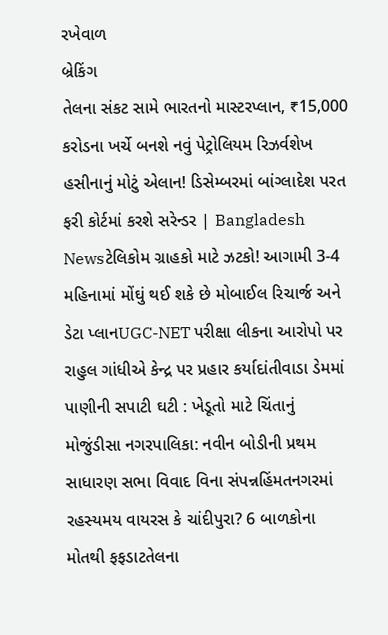રખેવાળ
બ્રેકિંગ
તેલના સંકટ સામે ભારતનો માસ્ટરપ્લાન, ₹15,000 કરોડના ખર્ચે બનશે નવું પેટ્રોલિયમ રિઝર્વશેખ હસીનાનું મોટું એલાન! ડિસેમ્બરમાં બાંગ્લાદેશ પરત ફરી કોર્ટમાં કરશે સરેન્ડર | Bangladesh Newsટેલિકોમ ગ્રાહકો માટે ઝટકો! આગામી 3-4 મહિનામાં મોંઘું થઈ શકે છે મોબાઈલ રિચાર્જ અને ડેટા પ્લાનUGC-NET પરીક્ષા લીકના આરોપો પર રાહુલ ગાંધીએ કેન્દ્ર પર પ્રહાર કર્યાદાંતીવાડા ડેમમાં પાણીની સપાટી ઘટી : ખેડૂતો માટે ચિંતાનું મોજુંડીસા નગરપાલિકા: નવીન બોડીની પ્રથમ સાધારણ સભા વિવાદ વિના સંપન્નહિંમતનગરમાં રહસ્યમય વાયરસ કે ચાંદીપુરા? 6 બાળકોના મોતથી ફફડાટતેલના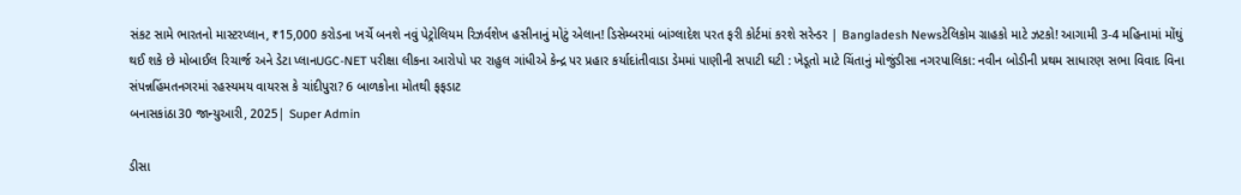સંકટ સામે ભારતનો માસ્ટરપ્લાન, ₹15,000 કરોડના ખર્ચે બનશે નવું પેટ્રોલિયમ રિઝર્વશેખ હસીનાનું મોટું એલાન! ડિસેમ્બરમાં બાંગ્લાદેશ પરત ફરી કોર્ટમાં કરશે સરેન્ડર | Bangladesh Newsટેલિકોમ ગ્રાહકો માટે ઝટકો! આગામી 3-4 મહિનામાં મોંઘું થઈ શકે છે મોબાઈલ રિચાર્જ અને ડેટા પ્લાનUGC-NET પરીક્ષા લીકના આરોપો પર રાહુલ ગાંધીએ કેન્દ્ર પર પ્રહાર કર્યાદાંતીવાડા ડેમમાં પાણીની સપાટી ઘટી : ખેડૂતો માટે ચિંતાનું મોજુંડીસા નગરપાલિકા: નવીન બોડીની પ્રથમ સાધારણ સભા વિવાદ વિના સંપન્નહિંમતનગરમાં રહસ્યમય વાયરસ કે ચાંદીપુરા? 6 બાળકોના મોતથી ફફડાટ
બનાસકાંઠા30 જાન્યુઆરી, 2025| Super Admin

ડીસા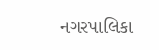નગરપાલિકા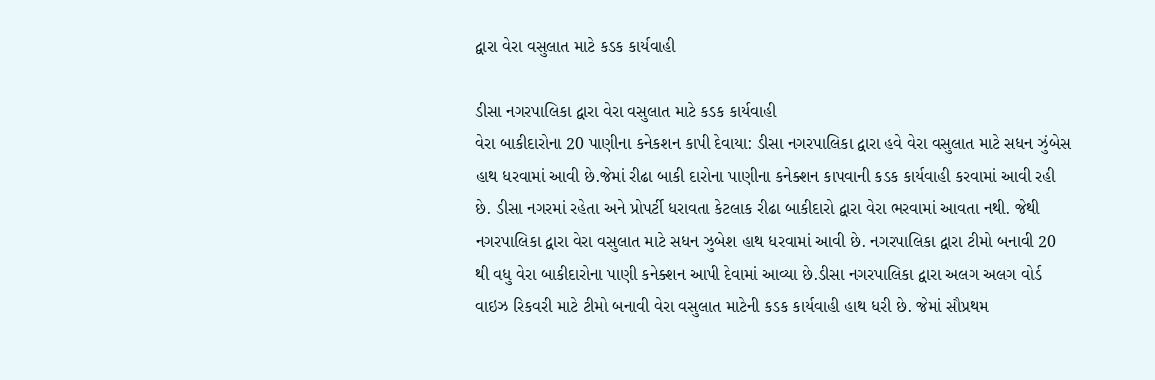દ્વારા વેરા વસુલાત માટે કડક કાર્યવાહી

ડીસા નગરપાલિકા દ્વારા વેરા વસુલાત માટે કડક કાર્યવાહી
વેરા બાકીદારોના 20 પાણીના કનેકશન કાપી દેવાયા: ડીસા નગરપાલિકા દ્વારા હવે વેરા વસુલાત માટે સધન ઝુંબેસ હાથ ધરવામાં આવી છે.જેમાં રીઢા બાકી દારોના પાણીના કનેક્શન કાપવાની કડક કાર્યવાહી કરવામાં આવી રહી છે. ડીસા નગરમાં રહેતા અને પ્રોપર્ટી ધરાવતા કેટલાક રીઢા બાકીદારો દ્વારા વેરા ભરવામાં આવતા નથી. જેથી નગરપાલિકા દ્વારા વેરા વસુલાત માટે સધન ઝુબેશ હાથ ધરવામાં આવી છે. નગરપાલિકા દ્વારા ટીમો બનાવી 20 થી વધુ વેરા બાકીદારોના પાણી કનેક્શન આપી દેવામાં આવ્યા છે.ડીસા નગરપાલિકા દ્વારા અલગ અલગ વોર્ડ વાઇઝ રિકવરી માટે ટીમો બનાવી વેરા વસુલાત માટેની કડક કાર્યવાહી હાથ ધરી છે. જેમાં સૌપ્રથમ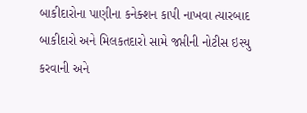બાકીદારોના પાણીના કનેક્શન કાપી નાખવા ત્યારબાદ બાકીદારો અને મિલકતદારો સામે જપ્તીની નોટીસ ઇસ્યુ કરવાની અને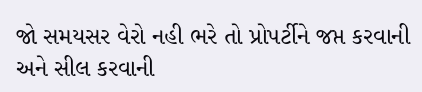જો સમયસર વેરો નહી ભરે તો પ્રોપર્ટીને જપ્ત કરવાની અને સીલ કરવાની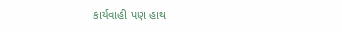કાર્યવાહી પણ હાથ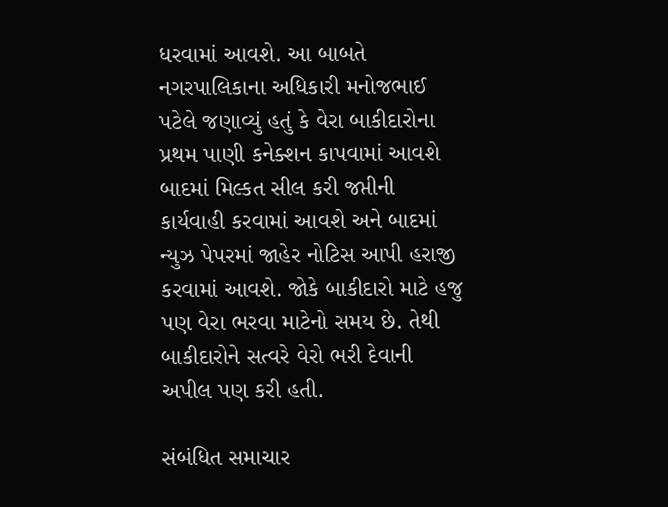ધરવામાં આવશે. આ બાબતે નગરપાલિકાના અધિકારી મનોજભાઈ પટેલે જણાવ્યું હતું કે વેરા બાકીદારોના પ્રથમ પાણી કનેક્શન કાપવામાં આવશે બાદમાં મિલ્કત સીલ કરી જપ્તીની કાર્યવાહી કરવામાં આવશે અને બાદમાં ન્યુઝ પેપરમાં જાહેર નોટિસ આપી હરાજી કરવામાં આવશે. જોકે બાકીદારો માટે હજુ પણ વેરા ભરવા માટેનો સમય છે. તેથી બાકીદારોને સત્વરે વેરો ભરી દેવાની અપીલ પણ કરી હતી.

સંબંધિત સમાચાર